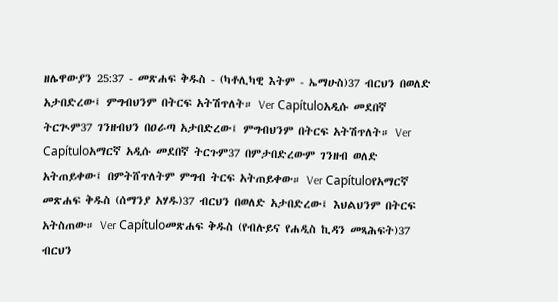ዘሌዋውያን 25:37 - መጽሐፍ ቅዱስ - (ካቶሊካዊ እትም - ኤማሁስ)37 ብርህን በወለድ አታበድረው፤ ምግብህንም በትርፍ አትሽጥለት። Ver Capítuloአዲሱ መደበኛ ትርጒም37 ገንዘብህን በዐራጣ አታበድረው፤ ምግብህንም በትርፍ አትሽጥለት። Ver Capítuloአማርኛ አዲሱ መደበኛ ትርጉም37 በምታበድረውም ገንዘብ ወለድ አትጠይቀው፤ በምትሸጥለትም ምግብ ትርፍ አትጠይቀው። Ver Capítuloየአማርኛ መጽሐፍ ቅዱስ (ሰማንያ አሃዱ)37 ብርህን በወለድ አታበድረው፤ እህልህንም በትርፍ አትስጠው። Ver Capítuloመጽሐፍ ቅዱስ (የብሉይና የሐዲስ ኪዳን መጻሕፍት)37 ብርህን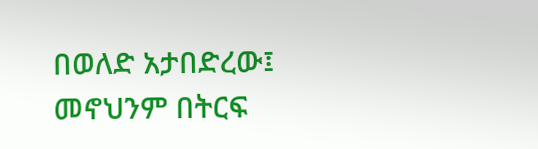በወለድ አታበድረው፤ መኖህንም በትርፍ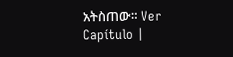አትስጠው። Ver Capítulo |